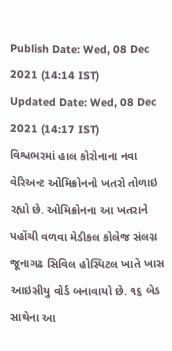Publish Date: Wed, 08 Dec 2021 (14:14 IST)
Updated Date: Wed, 08 Dec 2021 (14:17 IST)
વિશ્વભરમાં હાલ કોરોનાના નવા વેરિઅન્ટ ઓમિક્રોનનો ખતરો તોળાઇ રહ્યો છે. ઓમિક્રોનના આ ખતરાને પહોંચી વળવા મેડીકલ કોલેજ સંલગ્ન જૂનાગઢ સિવિલ હોસ્પિટલ ખાતે ખાસ આઇસીયુ વોર્ડ બનાવાયો છે. ૧૬ બેડ સાથેના આ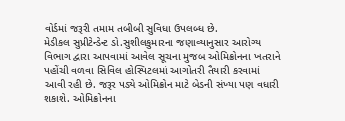વોર્ડમાં જરૂરી તમામ તબીબી સુવિધા ઉપલબ્ધ છે.
મેડીકલ સુપ્રીટેન્ડેન્ટ ડો.સુશીલકુમારના જણાવ્યાનુસાર આરોગ્ય વિભાગ દ્વારા આપવામાં આવેલ સૂચના મુજબ ઓમિક્રોનના ખતરાને પહોંચી વળવા સિવિલ હોસ્પિટલમાં આગોતરી તૈયારી કરવામાં આવી રહી છે. જરૂર પડ્યે ઓમિક્રોન માટે બેડની સંખ્યા પણ વધારી શકાશે. ઓમિક્રોનના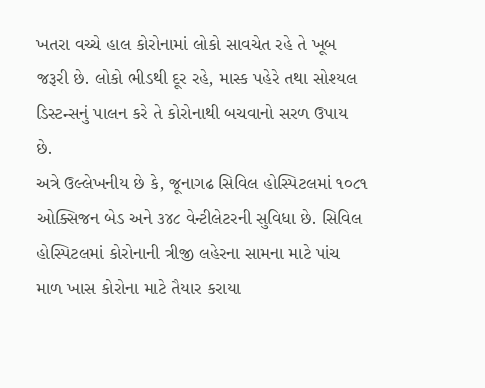ખતરા વચ્ચે હાલ કોરોનામાં લોકો સાવચેત રહે તે ખૂબ જરૂરી છે. લોકો ભીડથી દૂર રહે, માસ્ક પહેરે તથા સોશ્યલ ડિસ્ટન્સનું પાલન કરે તે કોરોનાથી બચવાનો સરળ ઉપાય છે.
અત્રે ઉલ્લેખનીય છે કે, જૂનાગઢ સિવિલ હોસ્પિટલમાં ૧૦૮૧ ઓક્સિજન બેડ અને ૩૪૮ વેન્ટીલેટરની સુવિધા છે. સિવિલ હોસ્પિટલમાં કોરોનાની ત્રીજી લહેરના સામના માટે પાંચ માળ ખાસ કોરોના માટે તૈયાર કરાયા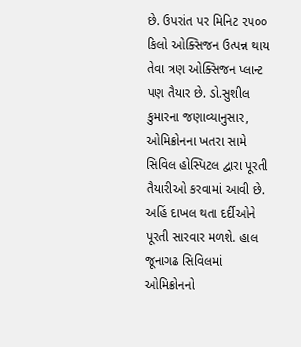છે. ઉપરાંત પર મિનિટ ૨૫૦૦ કિલો ઓક્સિજન ઉત્પન્ન થાય તેવા ત્રણ ઓક્સિજન પ્લાન્ટ પણ તૈયાર છે. ડો.સુશીલ કુમારના જણાવ્યાનુસાર, ઓમિક્રોનના ખતરા સામે સિવિલ હોસ્પિટલ દ્વારા પૂરતી તૈયારીઓ કરવામાં આવી છે. અહિં દાખલ થતા દર્દીઓને પૂરતી સારવાર મળશે. હાલ જૂનાગઢ સિવિલમાં ઓમિક્રોનનો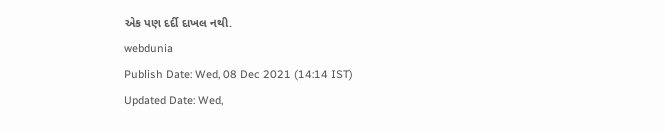એક પણ દર્દી દાખલ નથી.
webdunia
Publish Date: Wed, 08 Dec 2021 (14:14 IST)
Updated Date: Wed,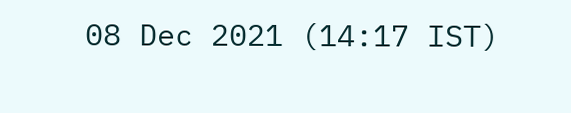08 Dec 2021 (14:17 IST)